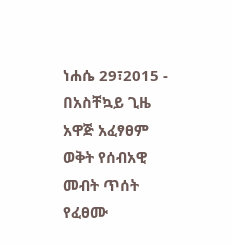ነሐሴ 29፣2015 - በአስቸኳይ ጊዜ አዋጅ አፈፃፀም ወቅት የሰብአዊ መብት ጥሰት የፈፀሙ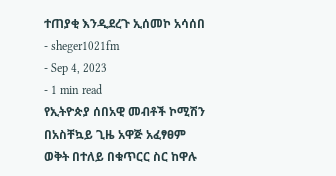ተጠያቂ እንዲደረጉ ኢሰመኮ አሳሰበ
- sheger1021fm
- Sep 4, 2023
- 1 min read
የኢትዮጵያ ሰበአዊ መብቶች ኮሚሽን በአስቸኳይ ጊዜ አዋጅ አፈፃፀም ወቅት በተለይ በቁጥርር ስር ከዋሉ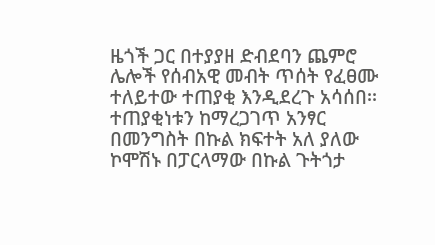ዜጎች ጋር በተያያዘ ድብደባን ጨምሮ ሌሎች የሰብአዊ መብት ጥሰት የፈፀሙ ተለይተው ተጠያቂ እንዲደረጉ አሳሰበ፡፡
ተጠያቂነቱን ከማረጋገጥ አንፃር በመንግስት በኩል ክፍተት አለ ያለው ኮሞሽኑ በፓርላማው በኩል ጉትጎታ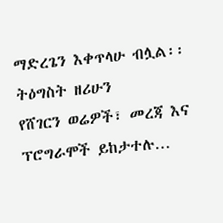ማድረጌን እቀጥላሁ ብሏል፡፡
ትዕግስት ዘሪሁን
የሸገርን ወሬዎች፣ መረጃ እና ፕሮግራሞች ይከታተሉ…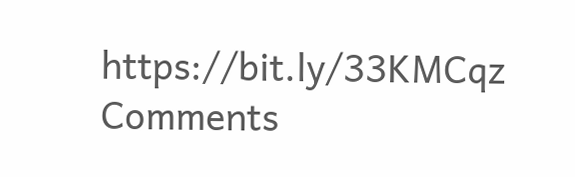https://bit.ly/33KMCqz
Comments